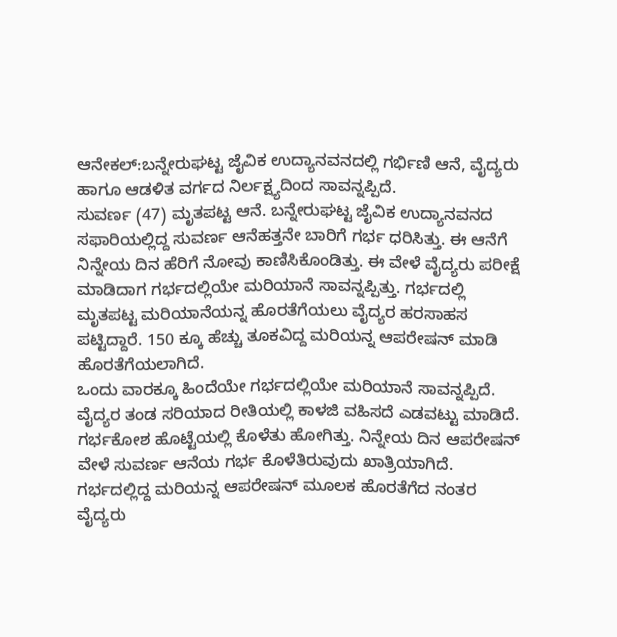ಆನೇಕಲ್:ಬನ್ನೇರುಘಟ್ಟ ಜೈವಿಕ ಉದ್ಯಾನವನದಲ್ಲಿ ಗರ್ಭಿಣಿ ಆನೆ, ವೈದ್ಯರು ಹಾಗೂ ಆಡಳಿತ ವರ್ಗದ ನಿರ್ಲಕ್ಷ್ಯದಿಂದ ಸಾವನ್ನಪ್ಪಿದೆ.
ಸುವರ್ಣ (47) ಮೃತಪಟ್ಟ ಆನೆ. ಬನ್ನೇರುಘಟ್ಟ ಜೈವಿಕ ಉದ್ಯಾನವನದ ಸಫಾರಿಯಲ್ಲಿದ್ದ ಸುವರ್ಣ ಆನೆಹತ್ತನೇ ಬಾರಿಗೆ ಗರ್ಭ ಧರಿಸಿತ್ತು. ಈ ಆನೆಗೆ ನಿನ್ನೇಯ ದಿನ ಹೆರಿಗೆ ನೋವು ಕಾಣಿಸಿಕೊಂಡಿತ್ತು. ಈ ವೇಳೆ ವೈದ್ಯರು ಪರೀಕ್ಷೆ ಮಾಡಿದಾಗ ಗರ್ಭದಲ್ಲಿಯೇ ಮರಿಯಾನೆ ಸಾವನ್ನಪ್ಪಿತ್ತು. ಗರ್ಭದಲ್ಲಿ ಮೃತಪಟ್ಟ ಮರಿಯಾನೆಯನ್ನ ಹೊರತೆಗೆಯಲು ವೈದ್ಯರ ಹರಸಾಹಸ ಪಟ್ಟಿದ್ದಾರೆ. 150 ಕ್ಕೂ ಹೆಚ್ಚು ತೂಕವಿದ್ದ ಮರಿಯನ್ನ ಆಪರೇಷನ್ ಮಾಡಿ ಹೊರತೆಗೆಯಲಾಗಿದೆ.
ಒಂದು ವಾರಕ್ಕೂ ಹಿಂದೆಯೇ ಗರ್ಭದಲ್ಲಿಯೇ ಮರಿಯಾನೆ ಸಾವನ್ನಪ್ಪಿದೆ. ವೈದ್ಯರ ತಂಡ ಸರಿಯಾದ ರೀತಿಯಲ್ಲಿ ಕಾಳಜಿ ವಹಿಸದೆ ಎಡವಟ್ಟು ಮಾಡಿದೆ. ಗರ್ಭಕೋಶ ಹೊಟ್ಟೆಯಲ್ಲಿ ಕೊಳೆತು ಹೋಗಿತ್ತು. ನಿನ್ನೇಯ ದಿನ ಆಪರೇಷನ್ ವೇಳೆ ಸುವರ್ಣ ಆನೆಯ ಗರ್ಭ ಕೊಳೆತಿರುವುದು ಖಾತ್ರಿಯಾಗಿದೆ. ಗರ್ಭದಲ್ಲಿದ್ದ ಮರಿಯನ್ನ ಆಪರೇಷನ್ ಮೂಲಕ ಹೊರತೆಗೆದ ನಂತರ ವೈದ್ಯರು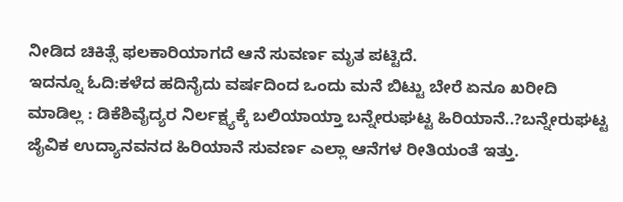ನೀಡಿದ ಚಿಕಿತ್ಸೆ ಫಲಕಾರಿಯಾಗದೆ ಆನೆ ಸುವರ್ಣ ಮೃತ ಪಟ್ಟಿದೆ.
ಇದನ್ನೂ ಓದಿ:ಕಳೆದ ಹದಿನೈದು ವರ್ಷದಿಂದ ಒಂದು ಮನೆ ಬಿಟ್ಟು ಬೇರೆ ಏನೂ ಖರೀದಿ ಮಾಡಿಲ್ಲ : ಡಿಕೆಶಿವೈದ್ಯರ ನಿರ್ಲಕ್ಷ್ಯಕ್ಕೆ ಬಲಿಯಾಯ್ತಾ ಬನ್ನೇರುಘಟ್ಟ ಹಿರಿಯಾನೆ..?ಬನ್ನೇರುಘಟ್ಟ ಜೈವಿಕ ಉದ್ಯಾನವನದ ಹಿರಿಯಾನೆ ಸುವರ್ಣ ಎಲ್ಲಾ ಆನೆಗಳ ರೀತಿಯಂತೆ ಇತ್ತು.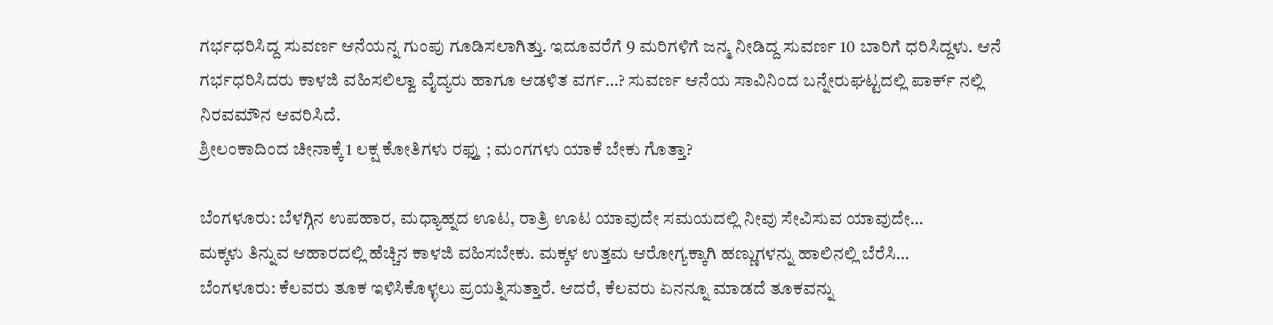ಗರ್ಭಧರಿಸಿದ್ದ ಸುವರ್ಣ ಆನೆಯನ್ನ ಗುಂಪು ಗೂಡಿಸಲಾಗಿತ್ತು. ಇದೂವರೆಗೆ 9 ಮರಿಗಳಿಗೆ ಜನ್ಮ ನೀಡಿದ್ದ ಸುವರ್ಣ 10 ಬಾರಿಗೆ ಧರಿಸಿದ್ದಳು. ಆನೆ ಗರ್ಭಧರಿಸಿದರು ಕಾಳಜಿ ವಹಿಸಲಿಲ್ವಾ ವೈದ್ಯರು ಹಾಗೂ ಆಡಳಿತ ವರ್ಗ…? ಸುವರ್ಣ ಆನೆಯ ಸಾವಿನಿಂದ ಬನ್ನೇರುಘಟ್ಟದಲ್ಲಿ ಪಾರ್ಕ್ ನಲ್ಲಿ ನಿರವಮೌನ ಆವರಿಸಿದೆ.
ಶ್ರೀಲಂಕಾದಿಂದ ಚೀನಾಕ್ಕೆ 1 ಲಕ್ಷ ಕೋತಿಗಳು ರಫ್ತು ; ಮಂಗಗಳು ಯಾಕೆ ಬೇಕು ಗೊತ್ತಾ?

ಬೆಂಗಳೂರು: ಬೆಳಗ್ಗಿನ ಉಪಹಾರ, ಮಧ್ಯಾಹ್ನದ ಊಟ, ರಾತ್ರಿ ಊಟ ಯಾವುದೇ ಸಮಯದಲ್ಲಿ ನೀವು ಸೇವಿಸುವ ಯಾವುದೇ…
ಮಕ್ಕಳು ತಿನ್ನುವ ಆಹಾರದಲ್ಲಿ ಹೆಚ್ಚಿನ ಕಾಳಜಿ ವಹಿಸಬೇಕು. ಮಕ್ಕಳ ಉತ್ತಮ ಆರೋಗ್ಯಕ್ಕಾಗಿ ಹಣ್ಣುಗಳನ್ನು ಹಾಲಿನಲ್ಲಿ ಬೆರೆಸಿ…
ಬೆಂಗಳೂರು: ಕೆಲವರು ತೂಕ ಇಳಿಸಿಕೊಳ್ಳಲು ಪ್ರಯತ್ನಿಸುತ್ತಾರೆ. ಆದರೆ, ಕೆಲವರು ಏನನ್ನೂ ಮಾಡದೆ ತೂಕವನ್ನು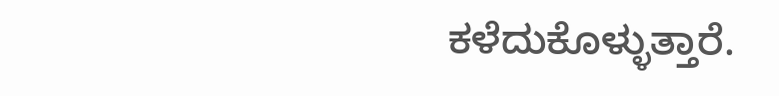ಕಳೆದುಕೊಳ್ಳುತ್ತಾರೆ.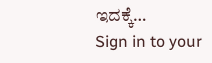ಇದಕ್ಕೆ…
Sign in to your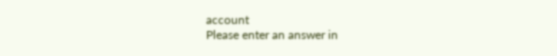account
Please enter an answer in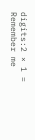digits:2 × 1 =
Remember me